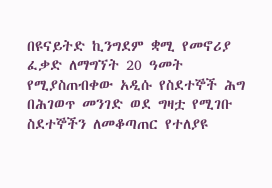በዩናይትድ ኪንግደም ቋሚ የመኖሪያ ፈቃድ ለማግኘት 20 ዓመት የሚያስጠብቀው አዲሱ የስደተኞች ሕግ
በሕገወጥ መንገድ ወደ ግዛቷ የሚገቡ ስደተኞችን ለመቆጣጠር የተለያዩ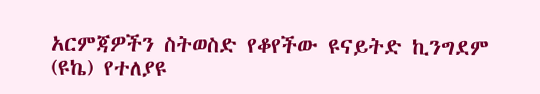አርምጃዎችን ስትወስድ የቆየችው ዩናይትድ ኪንግደም (ዩኬ) የተለያዩ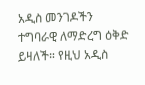አዲስ መንገዶችን ተግባራዊ ለማድረግ ዕቅድ ይዛለች። የዚህ አዲስ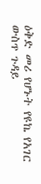ዕቅድ መሪ የሆኑት የዩኬ የአገር ውስጥ ጉዳይ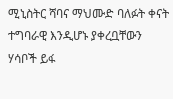ሚኒስትር ሻባና ማህሙድ ባለፉት ቀናት ተግባራዊ እንዲሆኑ ያቀረቧቸውን ሃሳቦች ይፋ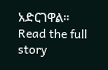አድርገዋል።
Read the full story